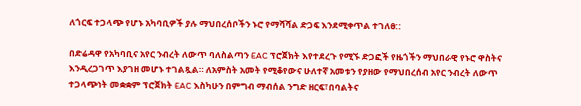ለጎርፍ ተጋላጭ የሆኑ አካባቢዎች ያሉ ማህበረሰቦችን ኑሮ የማሻሻል ድጋፍ እንደሚቀጥል ተገለፀ::

በድሬዳዋ የአካባቢና አየር ንብረት ለውጥ ባለስልጣን EAC ፕሮጀክት እየተደረጉ የሚኙ ድጋፎች የዜጎችን ማህበራዊ የኑሮ ዋስትና እንዲረጋገጥ እያገዘ መሆኑ ተገልጿል። ለአምስት አመት የሚቆየውና ሁለተኛ አመቱን የያዘው የማህበረሰብ አየር ንብረት ለውጥ ተጋላጭነት መቋቋም ፕሮጀክት EAC እስካሁን በምግብ ማብሰል ንግድ ዘርፍ፣በባልትና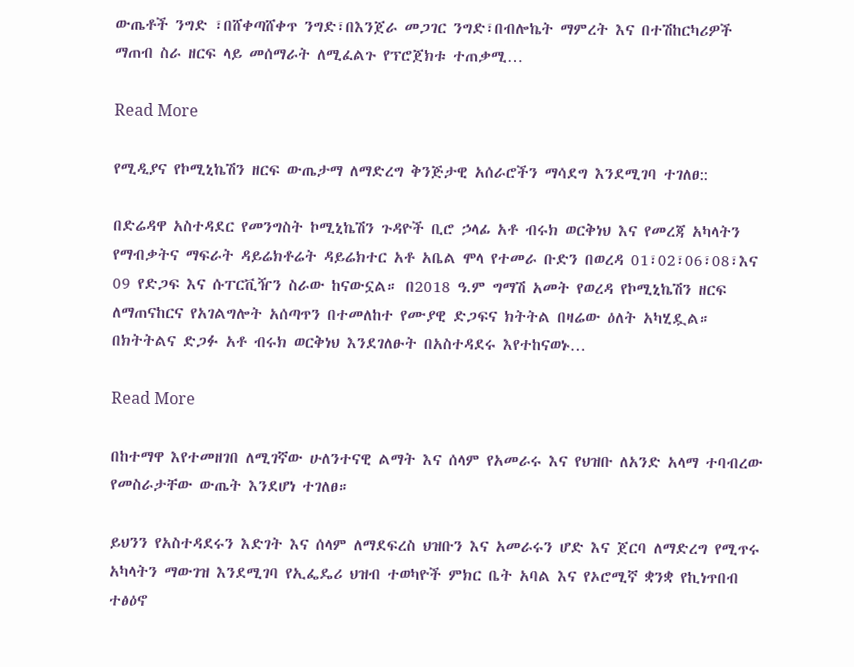ውጤቶች ንግድ ፣በሸቀጣሸቀጥ ንግድ፣በእንጀራ መጋገር ንግድ፣በብሎኬት ማምረት እና በተሽከርካሪዎች ማጠብ ስራ ዘርፍ ላይ መሰማራት ለሚፈልጉ የፕሮጀክቱ ተጠቃሚ…

Read More

የሚዲያና የኮሚኒኬሽን ዘርፍ ውጤታማ ለማድረግ ቅንጅታዊ አሰራሮችን ማሳደግ እንደሚገባ ተገለፀ::

በድሬዳዋ አስተዳደር የመንግስት ኮሚኒኬሽን ጉዳዮች ቢሮ ኃላፊ አቶ ብሩክ ወርቅነህ እና የመረጃ አካላትን የማብቃትና ማፍራት ዳይሬክቶሬት ዳይሬክተር አቶ አቤል ሞላ የተመራ ቡድን በወረዳ 01፣02፣06፣08፣እና 09 የድጋፍ እና ሱፐርቪዥን ስራው ከናውኗል። በ2018 ዓ.ም ግማሽ አመት የወረዳ የኮሚኒኬሽን ዘርፍ ለማጠናከርና የአገልግሎት አሰጣጥን በተመለከተ የሙያዊ ድጋፍና ክትትል በዛሬው ዕለት አካሂዷል። በክትትልና ድጋፉ አቶ ብሩክ ወርቅነህ እንደገለፁት በአስተዳደሩ እየተከናወኑ…

Read More

በከተማዋ እየተመዘገበ ለሚገኛው ሁለንተናዊ ልማት እና ሰላም የአመራሩ እና የህዝቡ ለአንድ አላማ ተባብረው የመስራታቸው ውጤት እንደሆነ ተገለፀ።

ይህንን የአስተዳደሩን እድገት እና ሰላም ለማደፍረስ ህዝቡን እና አመራሩን ሆድ እና ጀርባ ለማድረግ የሚጥሩ አካላትን ማውገዝ እንደሚገባ የኢፌዴሪ ህዝብ ተወካዮች ምክር ቤት አባል እና የኦሮሚኛ ቋንቋ የኪነጥበብ ተፅዕኖ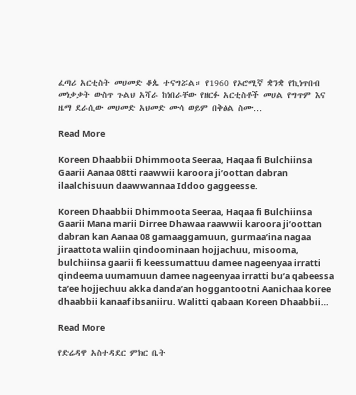ፈጣሪ አርቲስት መሀመድ ቆጴ ተናግሯል። የ1960 የኦሮሚኛ ቋንቋ የኪነጥበብ መነቃቃት ውስጥ ጉልህ አሻራ ከነበራቸው የዘርፉ አርቲስቶች መሀል የግጥም እና ዜማ ደራሲው መሀመድ አህመድ ሙሳ ወይም በቅፅል ስሙ…

Read More

Koreen Dhaabbii Dhimmoota Seeraa, Haqaa fi Bulchiinsa Gaarii Aanaa 08tti raawwii karoora ji’oottan dabran ilaalchisuun daawwannaa Iddoo gaggeesse.

Koreen Dhaabbii Dhimmoota Seeraa, Haqaa fi Bulchiinsa Gaarii Mana marii Dirree Dhawaa raawwii karoora ji’oottan dabran kan Aanaa 08 gamaaggamuun, gurmaa’ina nagaa jiraattota waliin qindoominaan hojjachuu, misooma, bulchiinsa gaarii fi keessumattuu damee nageenyaa irratti qindeema uumamuun damee nageenyaa irratti bu’a qabeessa ta’ee hojjechuu akka danda’an hoggantootni Aanichaa koree dhaabbii kanaaf ibsaniiru. Walitti qabaan Koreen Dhaabbii…

Read More

የድሬዳዋ አስተዳደር ምክር ቤት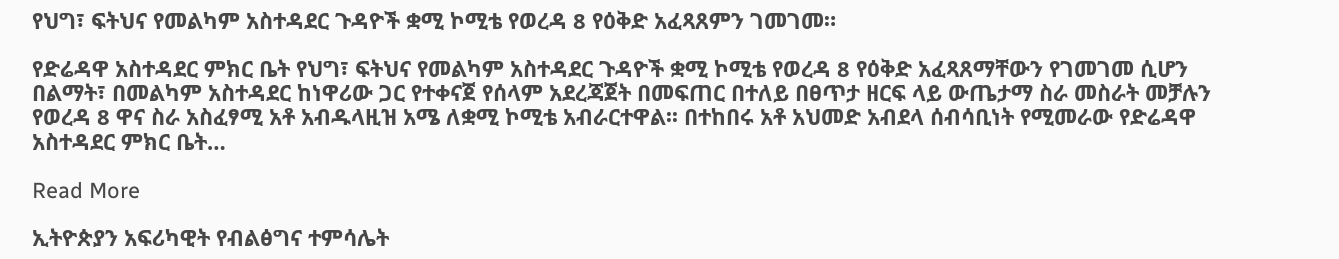የህግ፣ ፍትህና የመልካም አስተዳደር ጉዳዮች ቋሚ ኮሚቴ የወረዳ 8 የዕቅድ አፈጻጸምን ገመገመ።

የድሬዳዋ አስተዳደር ምክር ቤት የህግ፣ ፍትህና የመልካም አስተዳደር ጉዳዮች ቋሚ ኮሚቴ የወረዳ 8 የዕቅድ አፈጻጸማቸውን የገመገመ ሲሆን በልማት፣ በመልካም አስተዳደር ከነዋሪው ጋር የተቀናጀ የሰላም አደረጃጀት በመፍጠር በተለይ በፀጥታ ዘርፍ ላይ ውጤታማ ስራ መስራት መቻሉን የወረዳ 8 ዋና ስራ አስፈፃሚ አቶ አብዱላዚዝ አሜ ለቋሚ ኮሚቴ አብራርተዋል፡፡ በተከበሩ አቶ አህመድ አብደላ ሰብሳቢነት የሚመራው የድሬዳዋ አስተዳደር ምክር ቤት…

Read More

ኢትዮጵያን አፍሪካዊት የብልፅግና ተምሳሌት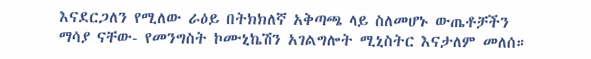እናደርጋለን የሚለው ራዕይ በትክክለኛ አቅጣጫ ላይ ስለመሆኑ ውጤቶቻችን ማሳያ ናቸው- የመንግስት ኮሙኒኬሽን አገልግሎት ሚኒስትር እናታለም መለሰ።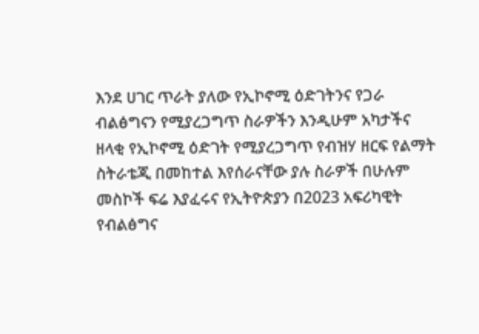እንደ ሀገር ጥራት ያለው የኢኮኖሚ ዕድገትንና የጋራ ብልፅግናን የሚያረጋግጥ ስራዎችን እንዲሁም አካታችና ዘላቂ የኢኮኖሚ ዕድገት የሚያረጋግጥ የብዝሃ ዘርፍ የልማት ስትራቴጂ በመከተል እየሰራናቸው ያሉ ስራዎች በሁሉም መስኮች ፍሬ እያፈሩና የኢትዮጵያን በ2023 አፍሪካዊት የብልፅግና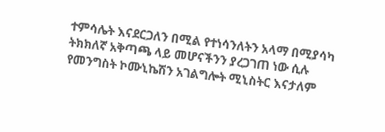ተምሳሌት እናደርጋለን በሚል የተነሳንለትን አላማ በሚያሳካ ትክክለኛ አቅጣጫ ላይ መሆናችንን ያረጋገጠ ነው ሲሉ የመንግስት ኮሙኒኬሽን አገልግሎት ሚኒስትር እናታለም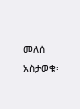መለሰ አስታወቁ፡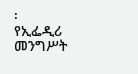፡ የኢፌዲሪ መንግሥት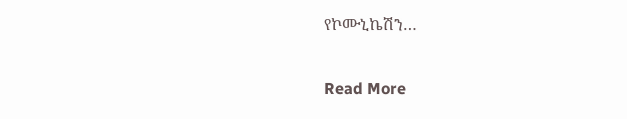የኮሙኒኬሽን…

Read More